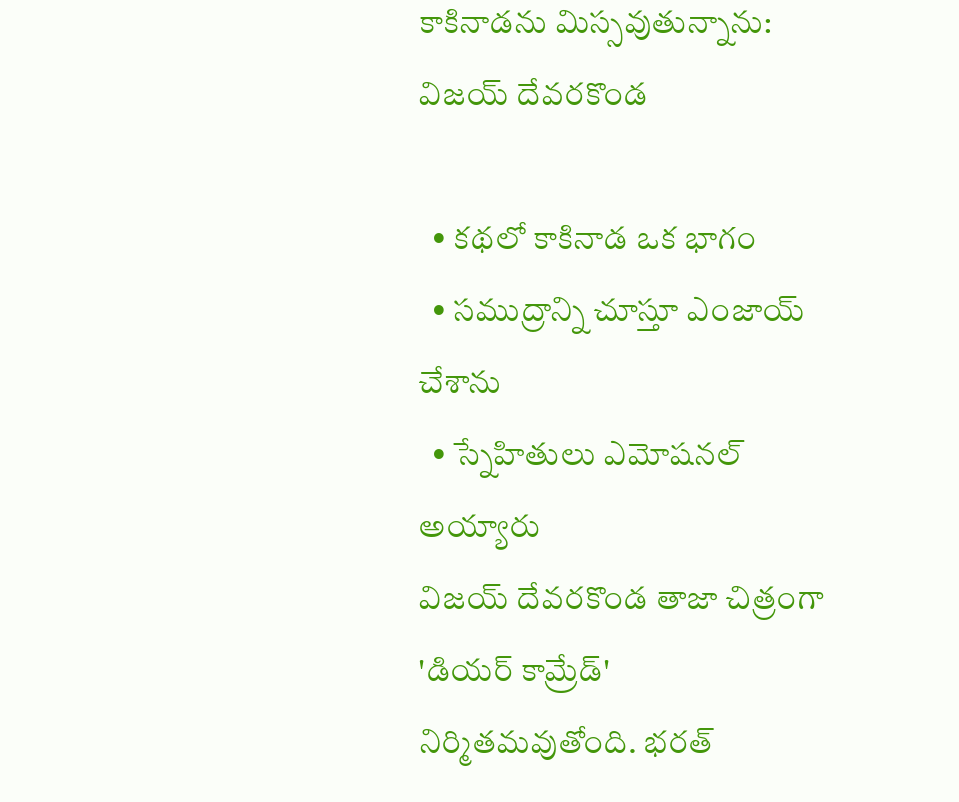కాకినాడను మిస్సవుతున్నాను: విజయ్ దేవరకొండ

  • కథలో కాకినాడ ఒక భాగం
  • సముద్రాన్ని చూస్తూ ఎంజాయ్ చేశాను
  • స్నేహితులు ఎమోషనల్ అయ్యారు
విజయ్ దేవరకొండ తాజా చిత్రంగా 'డియర్ కామ్రేడ్' నిర్మితమవుతోంది. భరత్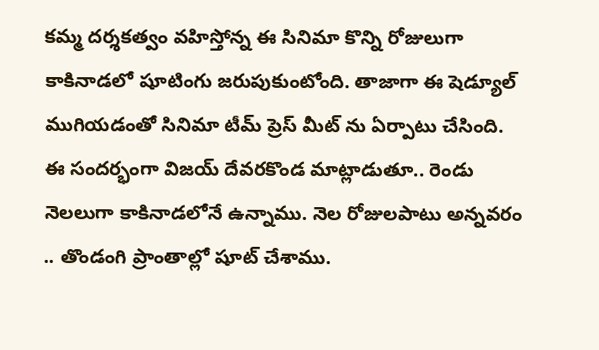కమ్మ దర్శకత్వం వహిస్తోన్న ఈ సినిమా కొన్ని రోజులుగా కాకినాడలో షూటింగు జరుపుకుంటోంది. తాజాగా ఈ షెడ్యూల్ ముగియడంతో సినిమా టీమ్ ప్రెస్ మీట్ ను ఏర్పాటు చేసింది. ఈ సందర్భంగా విజయ్ దేవరకొండ మాట్లాడుతూ.. రెండు నెలలుగా కాకినాడలోనే ఉన్నాము. నెల రోజులపాటు అన్నవరం .. తొండంగి ప్రాంతాల్లో షూట్ చేశాము.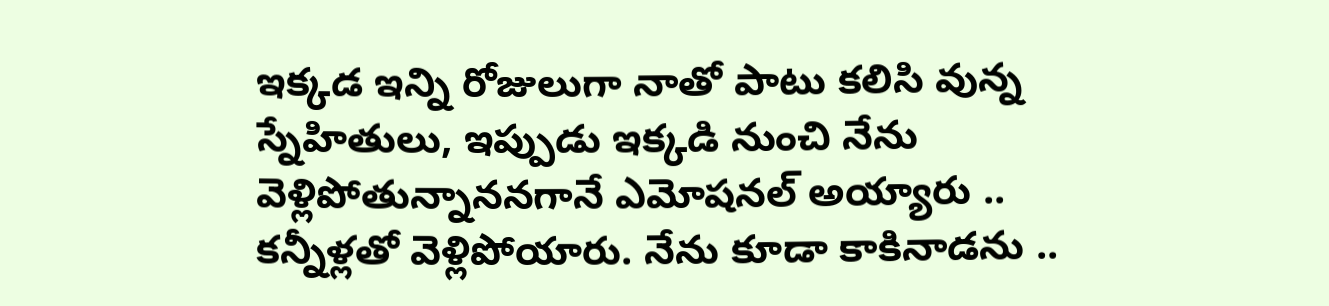ఇక్కడ ఇన్ని రోజులుగా నాతో పాటు కలిసి వున్న స్నేహితులు, ఇప్పుడు ఇక్కడి నుంచి నేను వెళ్లిపోతున్నాననగానే ఎమోషనల్ అయ్యారు .. కన్నీళ్లతో వెళ్లిపోయారు. నేను కూడా కాకినాడను ..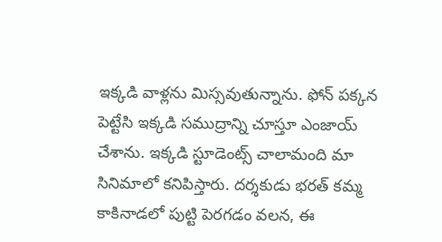ఇక్కడి వాళ్లను మిస్సవుతున్నాను. ఫోన్ పక్కన పెట్టేసి ఇక్కడి సముద్రాన్ని చూస్తూ ఎంజాయ్ చేశాను. ఇక్కడి స్టూడెంట్స్ చాలామంది మా సినిమాలో కనిపిస్తారు. దర్శకుడు భరత్ కమ్మ కాకినాడలో పుట్టి పెరగడం వలన, ఈ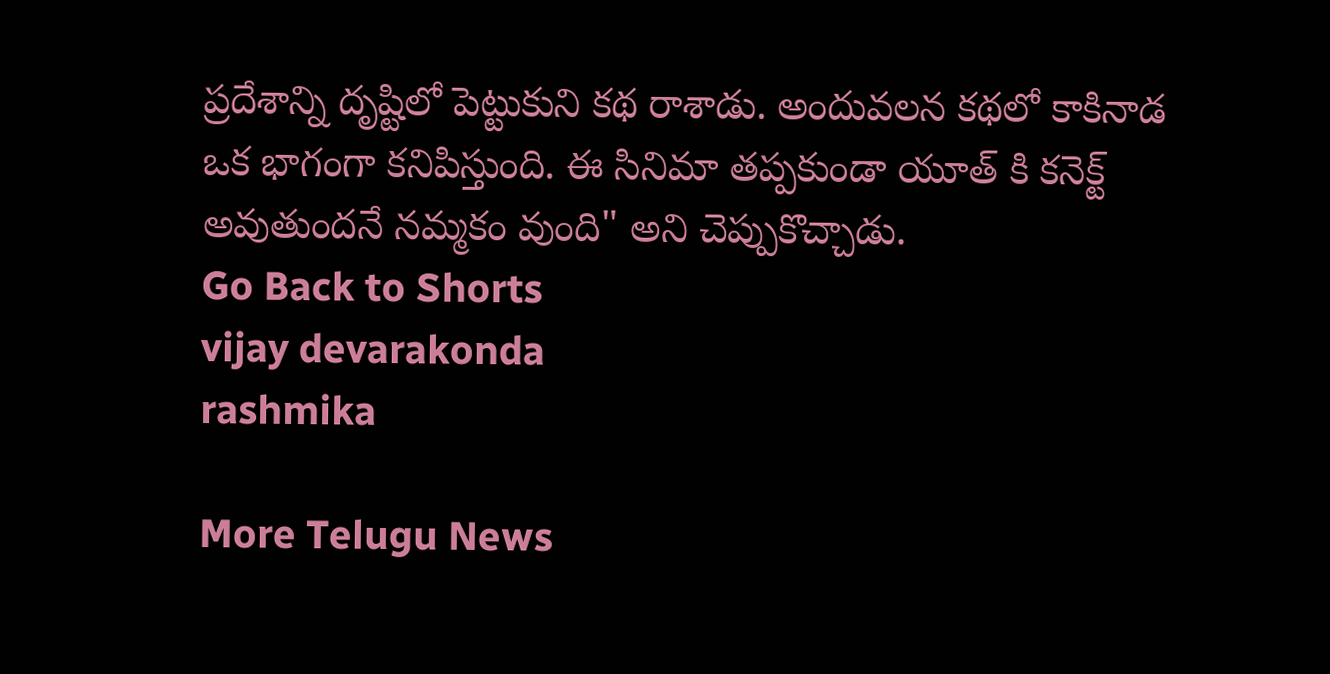ప్రదేశాన్ని దృష్టిలో పెట్టుకుని కథ రాశాడు. అందువలన కథలో కాకినాడ ఒక భాగంగా కనిపిస్తుంది. ఈ సినిమా తప్పకుండా యూత్ కి కనెక్ట్ అవుతుందనే నమ్మకం వుంది" అని చెప్పుకొచ్చాడు.
Go Back to Shorts
vijay devarakonda
rashmika

More Telugu News